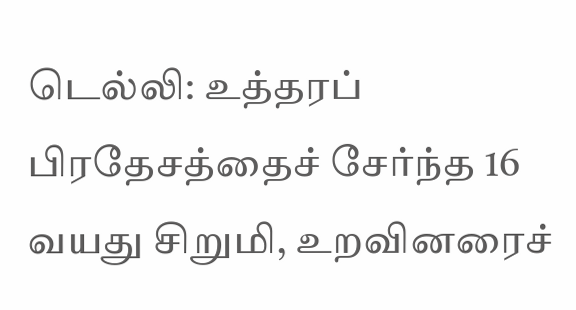டெல்லி: உத்தரப் பிரதேசத்தைச் சேர்ந்த 16 வயது சிறுமி, உறவினரைச்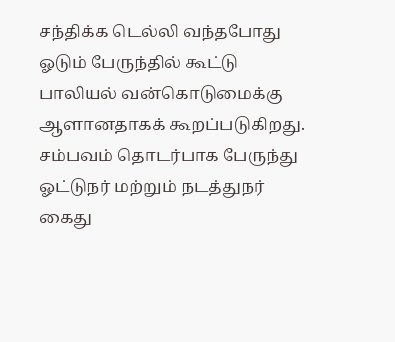சந்திக்க டெல்லி வந்தபோது ஓடும் பேருந்தில் கூட்டு பாலியல் வன்கொடுமைக்கு ஆளானதாகக் கூறப்படுகிறது. சம்பவம் தொடர்பாக பேருந்து ஓட்டுநர் மற்றும் நடத்துநர் கைது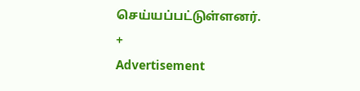செய்யப்பட்டுள்ளனர்.
+
Advertisement